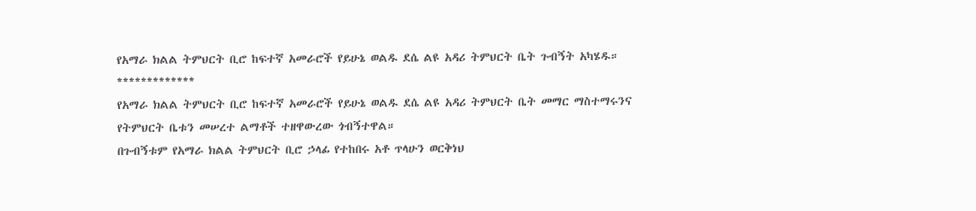የአማራ ክልል ትምህርት ቢሮ ከፍተኛ አመራሮች የይሁኔ ወልዱ ደሴ ልዩ አዳሪ ትምህርት ቤት ጉብኝት አካሄዱ።
*************
የአማራ ክልል ትምህርት ቢሮ ከፍተኛ አመራሮች የይሁኔ ወልዱ ደሴ ልዩ አዳሪ ትምህርት ቤት መማር ማስተማሩንና የትምህርት ቤቱን መሠረተ ልማቶች ተዘዋውረው ጎብኝተዋል።
በጉብኝቱም የአማራ ክልል ትምህርት ቢሮ ኃላፊ የተከበሩ አቶ ጥላሁን ወርቅነህ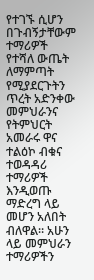የተገኙ ሲሆን በጉብኝታቸውም ተማሪዎች የተሻለ ውጤት ለማምጣት የሚያደርጉትን ጥረት አድንቀው መምህራንና የትምህርት አመራሩ ዋና ተልዕኮ ብቁና ተወዳዳሪ ተማሪዎች እንዲወጡ ማድረግ ላይ መሆን አለበት ብለዋል። አሁን ላይ መምህራን ተማሪዎችን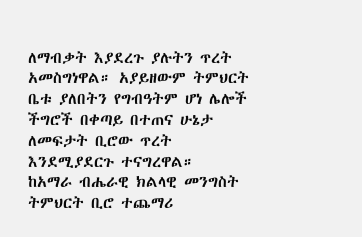ለማብቃት እያደረጉ ያሉትን ጥረት አመስግነዋል። አያይዘውም ትምህርት ቤቱ ያለበትን የግብዓትም ሆነ ሌሎች ችግሮች በቀጣይ በተጠና ሁኔታ ለመፍታት ቢሮው ጥረት እንደሚያደርጉ ተናግረዋል።
ከአማራ ብሔራዊ ክልላዊ መንግስት ትምህርት ቢሮ ተጨማሪ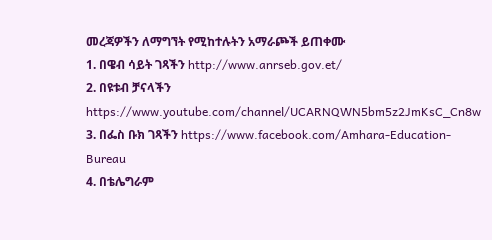መረጃዎችን ለማግኘት የሚከተሉትን አማራጮች ይጠቀሙ
1. በዌብ ሳይት ገጻችን http://www.anrseb.gov.et/
2. በዩቱብ ቻናላችን https://www.youtube.com/channel/UCARNQWN5bm5z2JmKsC_Cn8w
3. በፌስ ቡክ ገጻችን https://www.facebook.com/Amhara-Education-Bureau
4. በቴሌግራም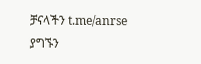ቻናላችን t.me/anrse
ያግኙን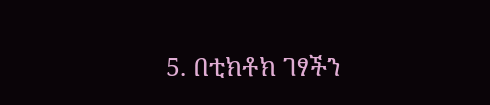5. በቲክቶክ ገፃችን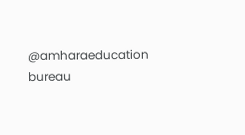@amharaeducation bureau